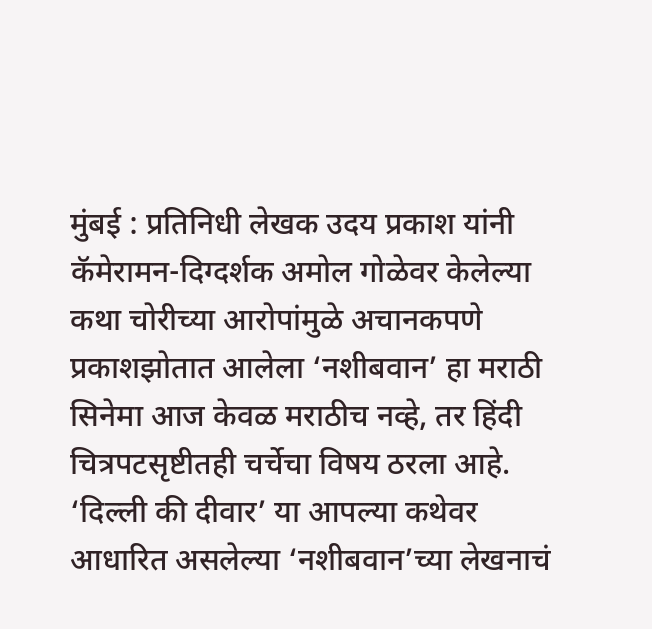मुंबई : प्रतिनिधी लेखक उदय प्रकाश यांनी कॅमेरामन-दिग्दर्शक अमोल गोळेवर केलेल्या कथा चोरीच्या आरोपांमुळे अचानकपणे प्रकाशझोतात आलेला ‘नशीबवान’ हा मराठी सिनेमा आज केवळ मराठीच नव्हे, तर हिंदी चित्रपटसृष्टीतही चर्चेचा विषय ठरला आहे. ‘दिल्ली की दीवार’ या आपल्या कथेवर आधारित असलेल्या ‘नशीबवान’च्या लेखनाचं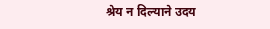श्रेय न दिल्याने उदय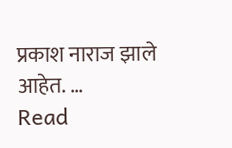प्रकाश नाराज झाले आहेत. …
Read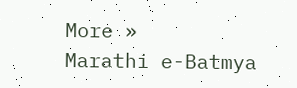More »
Marathi e-Batmya